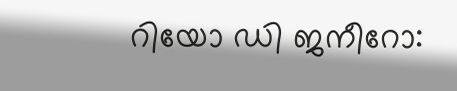റിയോ ഡി ജനീറോ: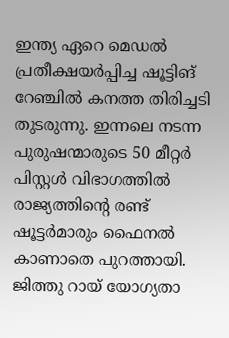ഇന്ത്യ ഏറെ മെഡൽ പ്രതീക്ഷയർപ്പിച്ച ഷൂട്ടിങ് റേഞ്ചിൽ കനത്ത തിരിച്ചടി തുടരുന്നു. ഇന്നലെ നടന്ന പുരുഷന്മാരുടെ 50 മീറ്റർ പിസ്റ്റൾ വിഭാഗത്തിൽ രാജ്യത്തിന്റെ രണ്ട് ഷൂട്ടർമാരും ഫൈനൽ കാണാതെ പുറത്തായി. ജിത്തു റായ് യോഗ്യതാ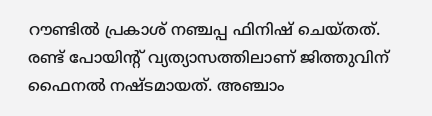റൗണ്ടിൽ പ്രകാശ് നഞ്ചപ്പ ഫിനിഷ് ചെയ്തത്.
രണ്ട് പോയിന്റ് വ്യത്യാസത്തിലാണ് ജിത്തുവിന് ഫൈനൽ നഷ്ടമായത്. അഞ്ചാം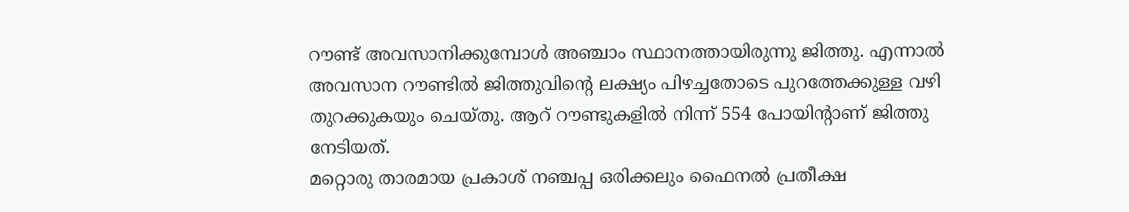റൗണ്ട് അവസാനിക്കുമ്പോൾ അഞ്ചാം സ്ഥാനത്തായിരുന്നു ജിത്തു. എന്നാൽ അവസാന റൗണ്ടിൽ ജിത്തുവിന്റെ ലക്ഷ്യം പിഴച്ചതോടെ പുറത്തേക്കുള്ള വഴി തുറക്കുകയും ചെയ്തു. ആറ് റൗണ്ടുകളിൽ നിന്ന് 554 പോയിന്റാണ് ജിത്തു നേടിയത്.
മറ്റൊരു താരമായ പ്രകാശ് നഞ്ചപ്പ ഒരിക്കലും ഫൈനൽ പ്രതീക്ഷ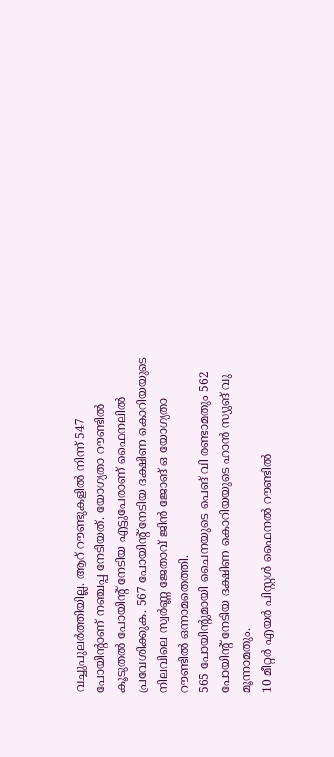വച്ചുപുലർത്തിയില്ല. ആറ് റൗണ്ടുകളിൽ നിന്ന് 547 പോയിന്റാണ് നഞ്ചപ്പ നേടിയത്. യോഗ്യതാ റൗണ്ടിൽ കൂടുതൽ പോയിന്റ് നേടിയ എട്ടുപേരാണ് ഫൈനലിൽ പ്രവേശിക്കുക. 567 പോയിന്റ് നേടിയ ദക്ഷിണ കൊറിയയുടെ നിലവിലെ സ്വർണ്ണ ജേതാവ് ജിൻ ജോങ് ഒ യോഗ്യതാ റൗണ്ടിൽ ഒന്നാമതെത്തി.
565 പോയിന്റുമായി ചൈനയുടെ പെങ് വി രണ്ടാമതും 562 പോയിന്റ് നേടിയ ദക്ഷിണ കൊറിയയുടെ ഹാൻ സ്യുങ് വു മൂന്നാമതും.
10 മീറ്റർ എയർ പിസ്റ്റൾ ഫൈനൽ റൗണ്ടിൽ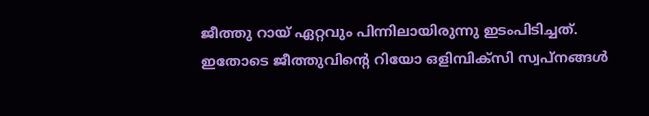ജീത്തു റായ് ഏറ്റവും പിന്നിലായിരുന്നു ഇടംപിടിച്ചത്. ഇതോടെ ജീത്തുവിന്റെ റിയോ ഒളിമ്പിക്സി സ്വപ്നങ്ങൾ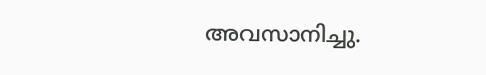അവസാനിച്ചു.